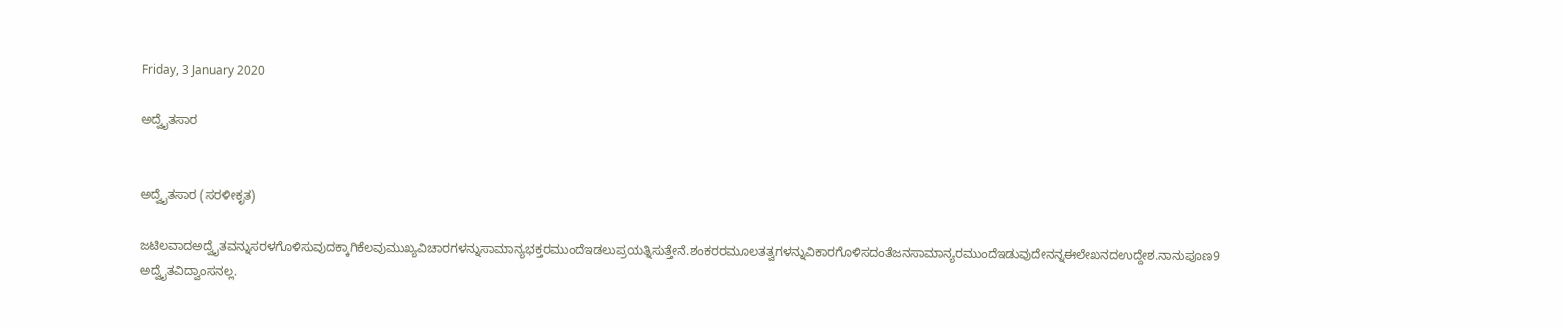Friday, 3 January 2020

ಅದ್ವೈತಸಾರ


ಅದ್ವೈತಸಾರ (ಸರಳೀಕೃತ)

ಜಟಿಲವಾದಅದ್ವೈತವನ್ನುಸರಳಗೊಳಿಸುವುದಕ್ಕಾಗಿಕೆಲವುಮುಖ್ಯವಿಚಾರಗಳನ್ನುಸಾಮಾನ್ಯಭಕ್ತರಮುಂದೆಇಡಲುಪ್ರಯತ್ನಿಸುತ್ತೇನೆ.ಶಂಕರರಮೂಲತತ್ವಗಳನ್ನುವಿಕಾರಗೊಳಿಸದಂತೆಜನಸಾಮಾನ್ಯರಮುಂದೆಇಡುವುದೇನನ್ನಈಲೇಖನದಉದ್ದೇಶ.ನಾನುಪೂಣ9 ಅದ್ವೈತವಿದ್ವಾಂಸನಲ್ಲ.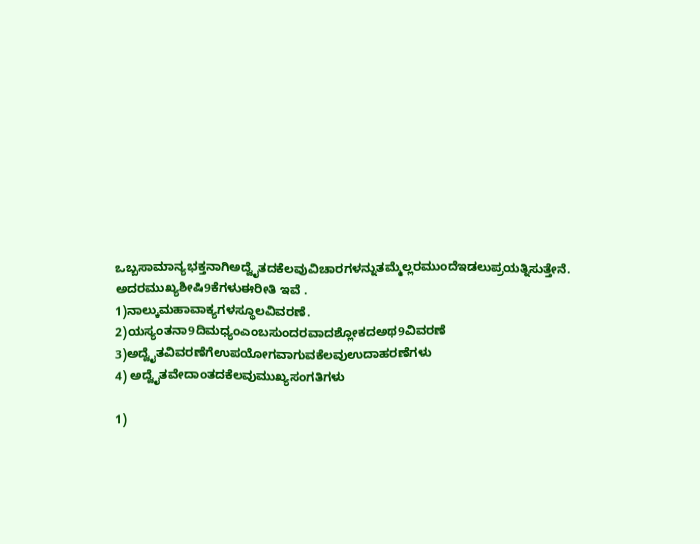ಒಬ್ಬಸಾಮಾನ್ಯಭಕ್ತನಾಗಿಅದ್ವೈತದಕೆಲವುವಿಚಾರಗಳನ್ನುತಮ್ಮೆಲ್ಲರಮುಂದೆಇಡಲುಪ್ರಯತ್ನಿಸುತ್ತೇನೆ.
ಅದರಮುಖ್ಯಶೀಷಿ9ಕೆಗಳುಈರೀತಿ ಇವೆ .
1)ನಾಲ್ಕುಮಹಾವಾಕ್ಯಗಳಸ್ಥೂಲವಿವರಣೆ.
2)ಯಸ್ಯಂತನಾ9ದಿಮಧ್ಯಂಎಂಬಸುಂದರವಾದಶ್ಲೋಕದಅಥ9ವಿವರಣೆ
3)ಅದ್ವೈತವಿವರಣೆಗೆಉಪಯೋಗವಾಗುವಕೆಲವುಉದಾಹರಣೆಗಳು
4) ಅದ್ವೈತವೇದಾಂತದಕೆಲವುಮುಖ್ಯಸಂಗತಿಗಳು

1)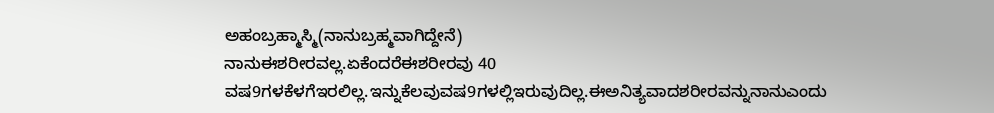ಅಹಂಬ್ರಹ್ಮಾಸ್ಮಿ(ನಾನುಬ್ರಹ್ಮವಾಗಿದ್ದೇನೆ)
ನಾನುಈಶರೀರವಲ್ಲ.ಏಕೆಂದರೆಈಶರೀರವು 40 ವಷ9ಗಳಕೆಳಗೆಇರಲಿಲ್ಲ.ಇನ್ನುಕೆಲವುವಷ9ಗಳಲ್ಲಿಇರುವುದಿಲ್ಲ.ಈಅನಿತ್ಯವಾದಶರೀರವನ್ನುನಾನುಎಂದು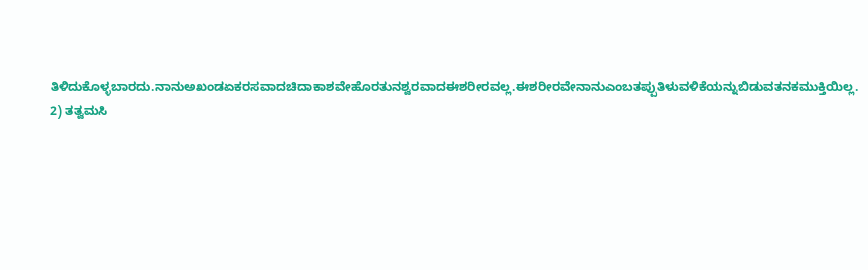ತಿಳಿದುಕೊಳ್ಳಬಾರದು.ನಾನುಅಖಂಡಏಕರಸವಾದಚಿದಾಕಾಶವೇಹೊರತುನಶ್ವರವಾದಈಶರೀರವಲ್ಲ.ಈಶರೀರವೇನಾನುಎಂಬತಪ್ಪುತಿಳುವಳಿಕೆಯನ್ನುಬಿಡುವತನಕಮುಕ್ತಿಯಿಲ್ಲ.
2) ತತ್ವಮಸಿ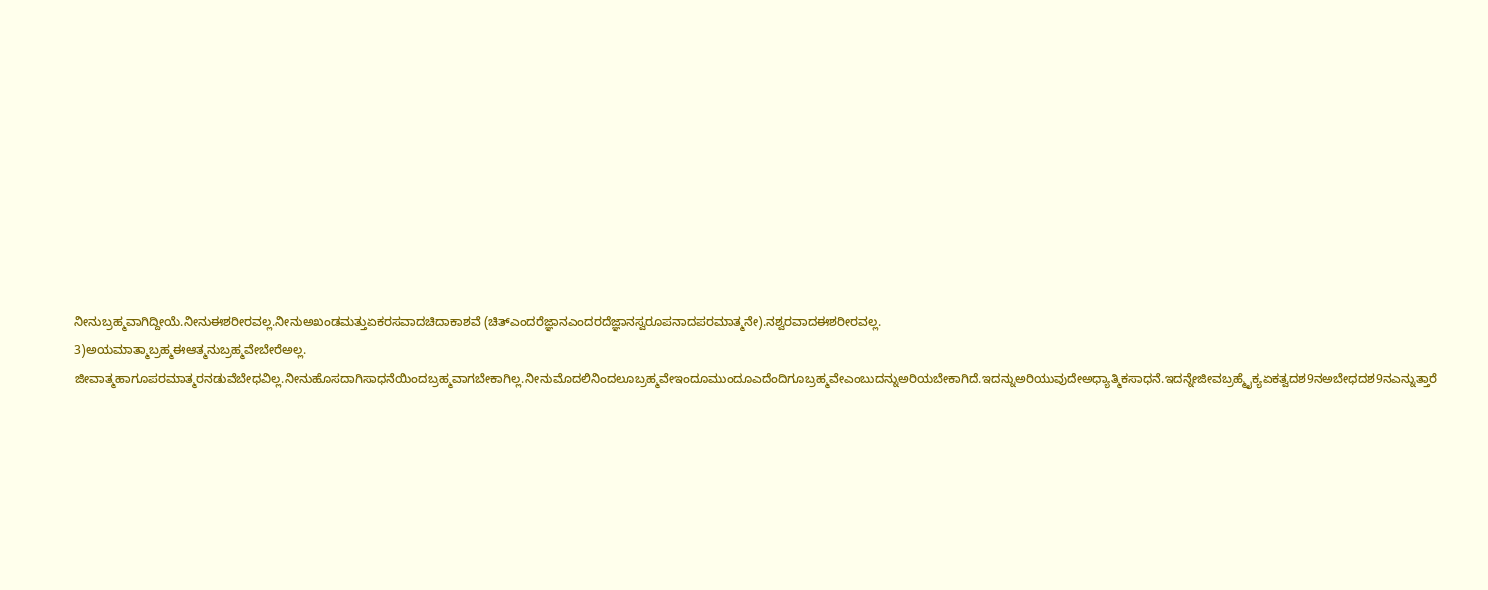ನೀನುಬ್ರಹ್ಮವಾಗಿದ್ದೀಯೆ.ನೀನುಈಶರೀರವಲ್ಲ.ನೀನುಅಖಂಡಮತ್ತುಏಕರಸವಾದಚಿದಾಕಾಶವೆ (ಚಿತ್ಎಂದರೆಜ್ಞಾನಎಂದರದೆಜ್ಞಾನಸ್ವರೂಪನಾದಪರಮಾತ್ಮನೇ).ನಶ್ವರವಾದಈಶರೀರವಲ್ಲ.
3)ಅಯಮಾತ್ಮಾಬ್ರಹ್ಮಈಆತ್ಮನುಬ್ರಹ್ಮವೇಬೇರೆಅಲ್ಲ.
ಜೀವಾತ್ಮಹಾಗೂಪರಮಾತ್ಮರನಡುವೆಬೇಧವಿಲ್ಲ.ನೀನುಹೊಸದಾಗಿಸಾಧನೆಯಿಂದಬ್ರಹ್ಮವಾಗಬೇಕಾಗಿಲ್ಲ.ನೀನುಮೊದಲಿನಿಂದಲೂಬ್ರಹ್ಮವೇಇಂದೂಮುಂದೂಎದೆಂದಿಗೂಬ್ರಹ್ಮವೇಎಂಬುದನ್ನುಅರಿಯಬೇಕಾಗಿದೆ.ಇದನ್ನುಅರಿಯುವುದೇಅಧ್ಯಾತ್ಮಿಕಸಾಧನೆ.ಇದನ್ನೇಜೀವಬ್ರಹ್ಮೈಕ್ಯಏಕತ್ವದಶ9ನಅಬೇಧದಶ9ನಎನ್ನುತ್ತಾರೆ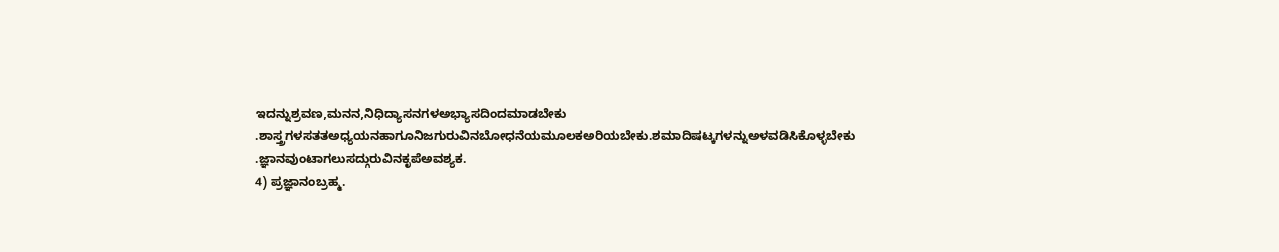ಇದನ್ನುಶ್ರವಣ,ಮನನ,ನಿಧಿದ್ಯಾಸನಗಳಅಭ್ಯಾಸದಿಂದಮಾಡಬೇಕು .ಶಾಸ್ತ್ರಗಳಸತತಅಧ್ಯಯನಹಾಗೂನಿಜಗುರುವಿನಬೋಧನೆಯಮೂಲಕಅರಿಯಬೇಕು.ಶಮಾದಿಷಟ್ಕಗಳನ್ನುಅಳವಡಿಸಿಕೊಳ್ಳಬೇಕು .ಜ್ಞಾನವುಂಟಾಗಲುಸದ್ಗುರುವಿನಕೃಪೆಅವಶ್ಯಕ.
4) ಪ್ರಜ್ಞಾನಂಬ್ರಹ್ಮ.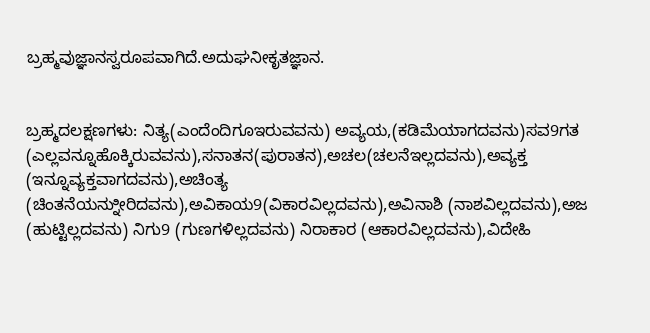ಬ್ರಹ್ಮವುಜ್ಞಾನಸ್ವರೂಪವಾಗಿದೆ.ಅದುಘನೀಕೃತಜ್ಞಾನ.


ಬ್ರಹ್ಮದಲಕ್ಷಣಗಳು: ನಿತ್ಯ(ಎಂದೆಂದಿಗೂಇರುವವನು) ಅವ್ಯಯ,(ಕಡಿಮೆಯಾಗದವನು)ಸವ9ಗತ (ಎಲ್ಲವನ್ನೂಹೊಕ್ಕಿರುವವನು),ಸನಾತನ(ಪುರಾತನ),ಅಚಲ(ಚಲನೆಇಲ್ಲದವನು),ಅವ್ಯಕ್ತ (ಇನ್ನೂವ್ಯಕ್ತವಾಗದವನು),ಅಚಿಂತ್ಯ (ಚಿಂತನೆಯನ್ನುೀರಿದವನು),ಅವಿಕಾಯ9(ವಿಕಾರವಿಲ್ಲದವನು),ಅವಿನಾಶಿ (ನಾಶವಿಲ್ಲದವನು),ಅಜ (ಹುಟ್ಟಿಲ್ಲದವನು) ನಿಗು9 (ಗುಣಗಳಿಲ್ಲದವನು) ನಿರಾಕಾರ (ಆಕಾರವಿಲ್ಲದವನು),ವಿದೇಹಿ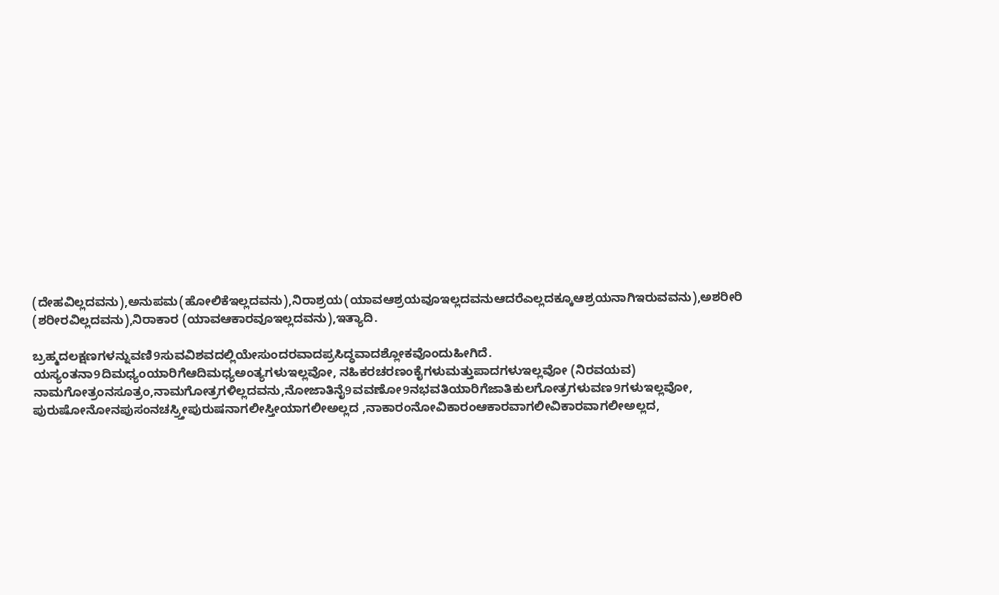(ದೇಹವಿಲ್ಲದವನು),ಅನುಪಮ(ಹೋಲಿಕೆಇಲ್ಲದವನು),ನಿರಾಶ್ರಯ(ಯಾವಆಶ್ರಯವೂಇಲ್ಲದವನುಆದರೆಎಲ್ಲದಕ್ಕೂಆಶ್ರಯನಾಗಿಇರುವವನು),ಅಶರೀರಿ (ಶರೀರವಿಲ್ಲದವನು),ನಿರಾಕಾರ (ಯಾವಆಕಾರವೂಇಲ್ಲದವನು),ಇತ್ಯಾದಿ.

ಬ್ರಹ್ಮದಲಕ್ಷಣಗಳನ್ನುವಣಿ9ಸುವವಿಶವದಲ್ಲಿಯೇಸುಂದರವಾದಪ್ರಸಿದ್ಧವಾದಶ್ಲೋಕವೊಂದುಹೀಗಿದೆ.
ಯಸ್ಯಂತನಾ9ದಿಮಧ್ಯಂಯಾರಿಗೆಆದಿಮಧ್ಯಅಂತ್ಯಗಳುಇಲ್ಲವೋ, ನಹಿಕರಚರಣಂಕೈಗಳುಮತ್ತುಪಾದಗಳುಇಲ್ಲವೋ (ನಿರವಯವ)
ನಾಮಗೋತ್ರಂನಸೂತ್ರಂ,ನಾಮಗೋತ್ರಗಳಿಲ್ಲದವನು,ನೋಜಾತಿನೈ9ವವಣೋ9ನಭವತಿಯಾರಿಗೆಜಾತಿಕುಲಗೋತ್ರಗಳುವಣ9ಗಳುಇಲ್ಲವೋ,
ಪುರುಷೋನೋನಪುಸಂನಚಸ್ರ್ತೀಪುರುಷನಾಗಲೀಸ್ತೀಯಾಗಲೀಅಲ್ಲದ ,ನಾಕಾರಂನೋವಿಕಾರಂಆಕಾರವಾಗಲೀವಿಕಾರವಾಗಲೀಅಲ್ಲದ,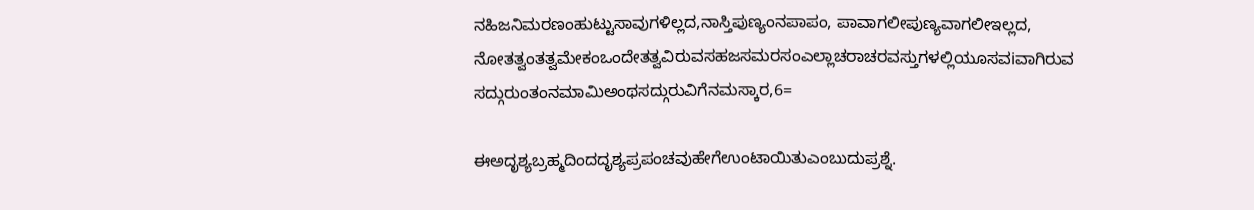ನಹಿಜನಿಮರಣಂಹುಟ್ಟುಸಾವುಗಳಿಲ್ಲದ,ನಾಸ್ತಿಪುಣ್ಯಂನಪಾಪಂ, ಪಾವಾಗಲೀಪುಣ್ಯವಾಗಲೀಇಲ್ಲದ,
ನೋತತ್ವಂತತ್ವಮೇಕಂಒಂದೇತತ್ವವಿರುವಸಹಜಸಮರಸಂಎಲ್ಲಾಚರಾಚರವಸ್ತುಗಳಲ್ಲಿಯೂಸವiವಾಗಿರುವ
ಸದ್ಗುರುಂತಂನಮಾಮಿಅಂಥಸದ್ಗುರುವಿಗೆನಮಸ್ಕಾರ,6=

ಈಅದೃಶ್ಯಬ್ರಹ್ಮದಿಂದದೃಶ್ಯಪ್ರಪಂಚವುಹೇಗೆಉಂಟಾಯಿತುಎಂಬುದುಪ್ರಶ್ನೆ.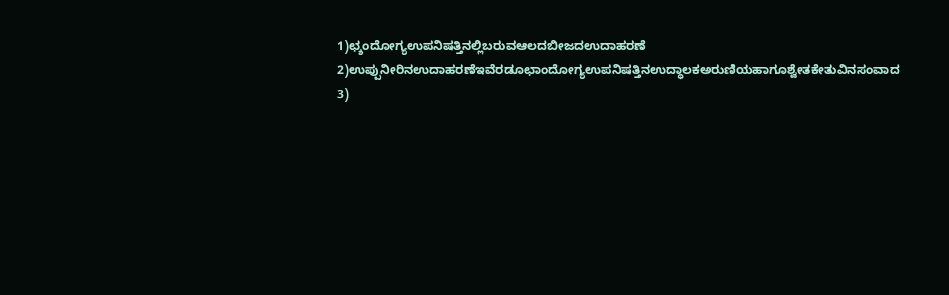1)ಛ್ಶಂದೋಗ್ಯಉಪನಿಷತ್ತಿನಲ್ಲಿಬರುವಆಲದಬೀಜದಉದಾಹರಣೆ
2)ಉಪ್ಪುನೀರಿನಉದಾಹರಣೆಇವೆರಡೂಛಾಂದೋಗ್ಯಉಪನಿಷತ್ತಿನಉದ್ಧಾಲಕಅರುಣಿಯಹಾಗೂಶ್ವೇತಕೇತುವಿನಸಂವಾದ
3)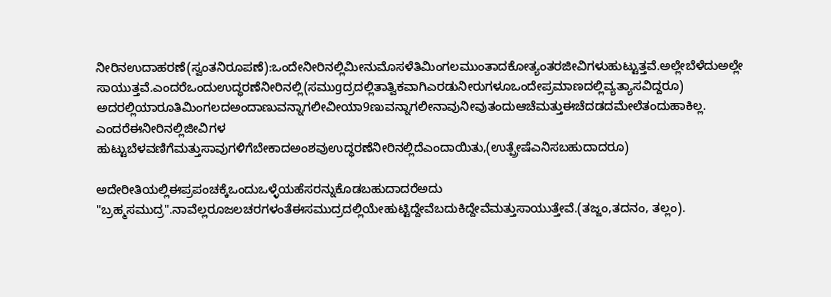ನೀರಿನಉದಾಹರಣೆ(ಸ್ವಂತನಿರೂಪಣೆ):ಒಂದೇನೀರಿನಲ್ಲಿಮೀನುಮೊಸಳೆತಿಮಿಂಗಲಮುಂತಾದಕೋತ್ಯಂತರಜೀವಿಗಳುಹುಟ್ಟುತ್ತವೆ.ಅಲ್ಲೇಬೆಳೆದುಅಲ್ಲೇ
ಸಾಯುತ್ತವೆ.ಎಂದರೆಒಂದುಉದ್ಧರಣೆನೀರಿನಲ್ಲಿ(ಸಮುgದ್ರದಲ್ಲಿತಾತ್ವಿಕವಾಗಿಎರಡುನೀರುಗಳೂಒಂದೇಪ್ರಮಾಣದಲ್ಲಿವ್ಯತ್ಯಾಸವಿದ್ದರೂ) ಅದರಲ್ಲಿಯಾರೂತಿಮಿಂಗಲದಅಂದಾಣುವನ್ನಾಗಲೀವೀಯಾ9ಣುವನ್ನಾಗಲೀನಾವುನೀವುತಂದುಆಚೆಮತ್ತುಈಚೆದಡದಮೇಲೆತಂದುಹಾಕಿಲ್ಲ. ಎಂದರೆಈನೀರಿನಲ್ಲಿಜೀವಿಗಳ
ಹುಟ್ಟುಬೆಳವಣಿಗೆಮತ್ತುಸಾವುಗಳಿಗೆಬೇಕಾದಅಂಶವುಉದ್ಧರಣೆನೀರಿನಲ್ಲಿದೆಎಂದಾಯಿತು,(ಉತ್ಪ್ರೇಷೆಎನಿಸಬಹುದಾದರೂ)

ಅದೇರೀತಿಯಲ್ಲಿಈಪ್ರಪಂಚಕ್ಕೆಒಂದುಒಳ್ಳೆಯಹೆಸರನ್ನುಕೊಡಬಹುದಾದರೆಅದು "ಬ್ರಹ್ಮಸಮುದ್ರ".ನಾವೆಲ್ಲರೂಜಲಚರಗಳಂತೆಈಸಮುದ್ರದಲ್ಲಿಯೇಹುಟ್ಟಿದ್ದೇವೆಬದುಕಿದ್ದೇವೆಮತ್ತುಸಾಯುತ್ತೇವೆ.(ತಜ್ಜಂ,ತದನಂ, ತಲ್ಲಂ).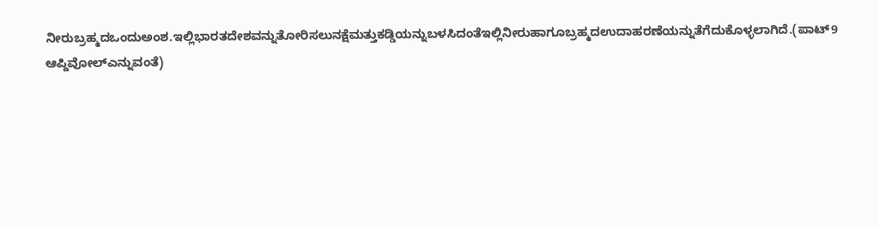ನೀರುಬ್ರಹ್ಮದಒಂದುಅಂಶ.ಇಲ್ಲಿಭಾರತದೇಶವನ್ನುತೋರಿಸಲುನಕ್ಷೆಮತ್ತುಕಡ್ಡಿಯನ್ನುಬಳಸಿದಂತೆಇಲ್ಲಿನೀರುಹಾಗೂಬ್ರಹ್ಮದಉದಾಹರಣೆಯನ್ನುತೆಗೆದುಕೊಳ್ಳಲಾಗಿದೆ.(ಪಾಟ್9 ಆಪ್ದಿವೋಲ್ಎನ್ನುವಂತೆ)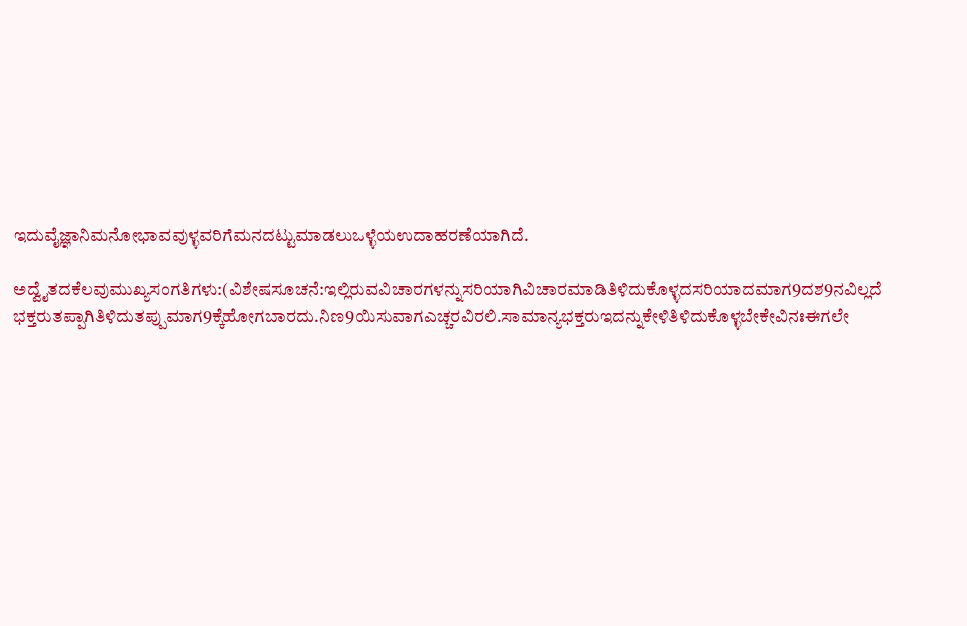ಇದುವೈಜ್ಞಾನಿಮನೋಭಾವವುಳ್ಳವರಿಗೆಮನದಟ್ಟುಮಾಡಲುಒಳ್ಳೆಯಉದಾಹರಣೆಯಾಗಿದೆ.

ಅದ್ವೈತದಕೆಲವುಮುಖ್ಯಸಂಗತಿಗಳು:(ವಿಶೇಷಸೂಚನೆ:ಇಲ್ಲಿರುವವಿಚಾರಗಳನ್ನುಸರಿಯಾಗಿವಿಚಾರಮಾಡಿತಿಳಿದುಕೊಳ್ಳದಸರಿಯಾದಮಾಗ9ದಶ9ನವಿಲ್ಲದೆ
ಭಕ್ತರುತಪ್ಪಾಗಿತಿಳಿದುತಪ್ಪುಮಾಗ9ಕ್ಕೆಹೋಗಬಾರದು.ನಿಣ9ಯಿಸುವಾಗಎಚ್ಚರವಿರಲಿ.ಸಾಮಾನ್ಯಭಕ್ತರುಇದನ್ನುಕೇಳಿತಿಳಿದುಕೊಳ್ಳಬೇಕೇವಿನಃಈಗಲೇ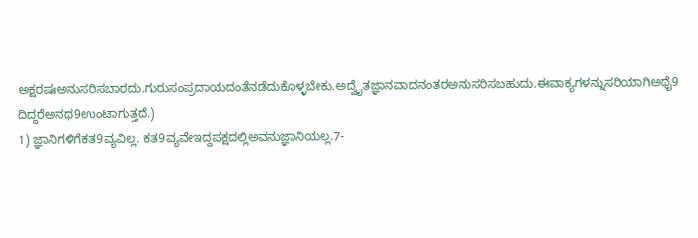ಅಕ್ಷರಷಃಅನುಸರಿಸಬಾರದು.ಗುರುಸಂಪ್ರದಾಯದಂತೆನಡೆದುಕೊಳ್ಳಬೇಕು.ಅದ್ವೈತಜ್ಞಾನವಾದನಂತರಅನುಸರಿಸಬಹುದು.ಈವಾಕ್ಯಗಳನ್ನುಸರಿಯಾಗಿಅಥೈ9
ದಿದ್ದರೆಅನಥ9ಉಂಟಾಗುತ್ತದೆ.)
1) ಜ್ಞಾನಿಗಳಿಗೆಕತ9ವ್ಯವಿಲ್ಲ. ಕತ9ವ್ಯವೇಇದ್ದಪಕ್ಷದಲ್ಲಿಅವನುಜ್ಞಾನಿಯಲ್ಲ.7-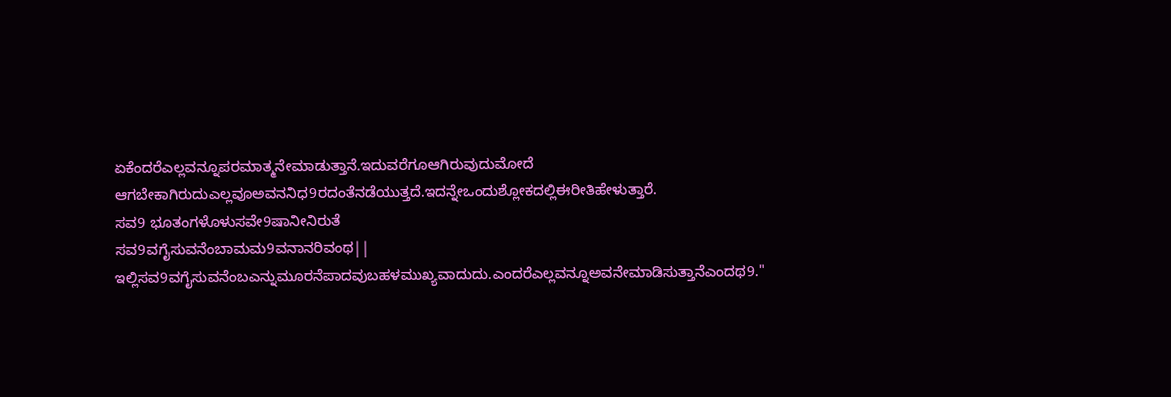ಏಕೆಂದರೆಎಲ್ಲವನ್ನೂಪರಮಾತ್ಮನೇಮಾಡುತ್ತಾನೆ.ಇದುವರೆಗೂಆಗಿರುವುದುಮೋದೆ
ಆಗಬೇಕಾಗಿರುದುಎಲ್ಲವೂಅವನನಿಧ9ರದಂತೆನಡೆಯುತ್ತದೆ.ಇದನ್ನೇಒಂದುಶ್ಲೋಕದಲ್ಲಿಈರೀತಿಹೇಳುತ್ತಾರೆ.
ಸವ9 ಭೂತಂಗಳೊಳುಸವೇ9ಷಾನೀನಿರುತೆ
ಸವ9ವಗೈಸುವನೆಂಬಾಮಮ9ವನಾನರಿವಂಥ||
ಇಲ್ಲಿಸವ9ವಗೈಸುವನೆಂಬಎನ್ನುಮೂರನೆಪಾದವುಬಹಳಮುಖ್ಯವಾದುದು.ಎಂದರೆಎಲ್ಲವನ್ನೂಅವನೇಮಾಡಿಸುತ್ತಾನೆಎಂದಥ9."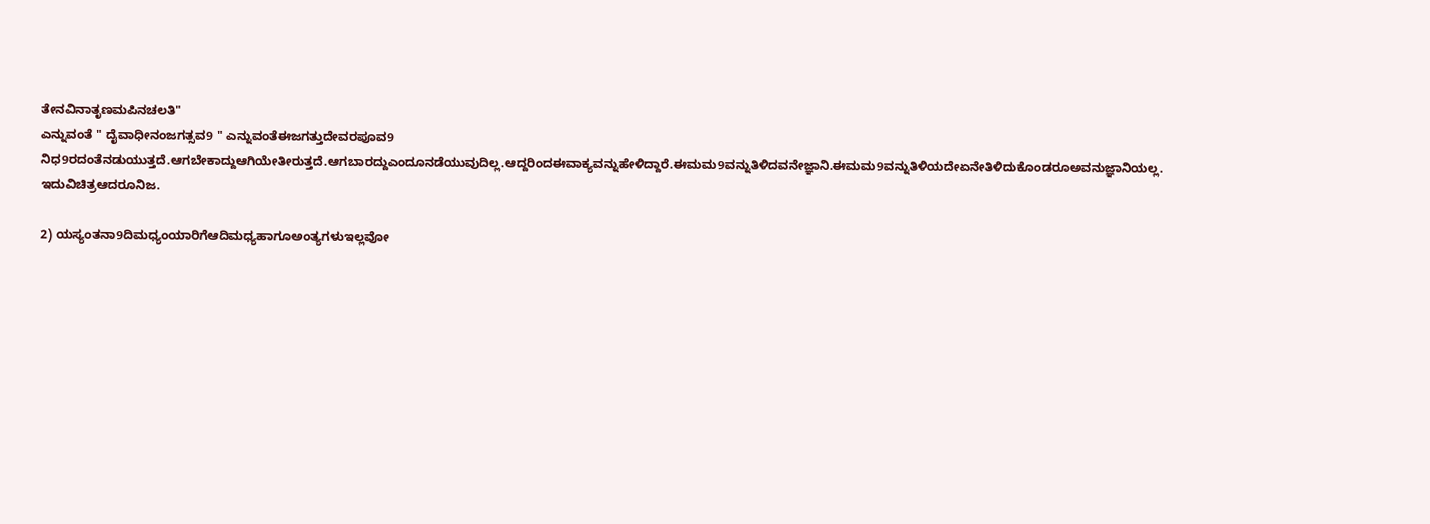ತೇನವಿನಾತೃಣಮಪಿನಚಲತಿ"
ಎನ್ನುವಂತೆ " ದೈವಾಧೀನಂಜಗತ್ಸವ9 " ಎನ್ನುವಂತೆಈಜಗತ್ತುದೇವರಪೂವ9 ನಿಧ9ರದಂತೆನಡುಯುತ್ತದೆ.ಆಗಬೇಕಾದ್ದುಆಗಿಯೇತೀರುತ್ತದೆ.ಆಗಬಾರದ್ದುಎಂದೂನಡೆಯುವುದಿಲ್ಲ.ಆದ್ದರಿಂದಈವಾಕ್ಯವನ್ನುಹೇಳಿದ್ದಾರೆ.ಈಮಮ9ವನ್ನುತಿಳಿದವನೇಜ್ಞಾನಿ.ಈಮಮ9ವನ್ನುತಿಳಿಯದೇಏನೇತಿಳಿದುಕೊಂಡರೂಅವನುಜ್ಞಾನಿಯಲ್ಲ. ಇದುವಿಚಿತ್ರಆದರೂನಿಜ.

2) ಯಸ್ಯಂತನಾ9ದಿಮಧ್ಯಂಯಾರಿಗೆಆದಿಮಧ್ಯಹಾಗೂಅಂತ್ಯಗಳುಇಲ್ಲವೋ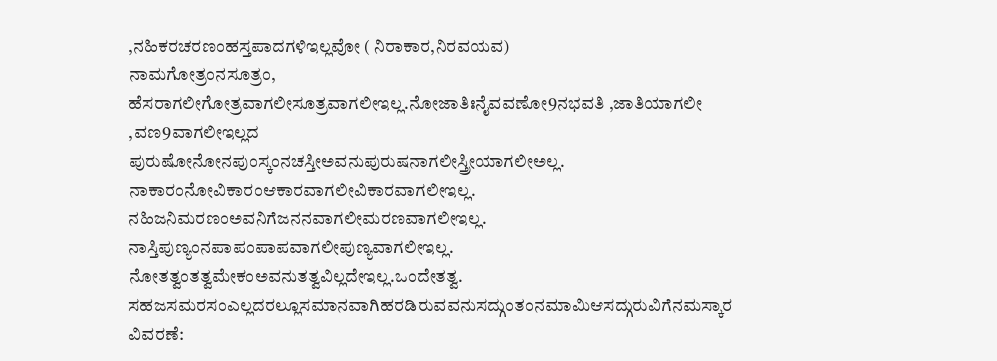,ನಹಿಕರಚರಣಂಹಸ್ತಪಾದಗಳಿಇಲ್ಲವೋ ( ನಿರಾಕಾರ,ನಿರವಯವ)
ನಾಮಗೋತ್ರಂನಸೂತ್ರಂ, ಹೆಸರಾಗಲೀಗೋತ್ರವಾಗಲೀಸೂತ್ರವಾಗಲೀಇಲ್ಲ.ನೋಜಾತಿಃನೈವವಣೋ9ನಭವತಿ ,ಜಾತಿಯಾಗಲೀ ,ವಣ9ವಾಗಲೀಇಲ್ಲದ
ಪುರುಷೋನೋನಪುಂಸ್ಕಂನಚಸ್ತೀಅವನುಪುರುಷನಾಗಲೀಸ್ತ್ರೀಯಾಗಲೀಅಲ್ಲ.
ನಾಕಾರಂನೋವಿಕಾರಂಆಕಾರವಾಗಲೀವಿಕಾರವಾಗಲೀಇಲ್ಲ. ನಹಿಜನಿಮರಣಂಅವನಿಗೆಜನನವಾಗಲೀಮರಣವಾಗಲೀಇಲ್ಲ.
ನಾಸ್ತಿಪುಣ್ಯಂನಪಾಪಂಪಾಪವಾಗಲೀಪುಣ್ಯವಾಗಲೀಇಲ್ಲ. ನೋತತ್ವಂತತ್ವಮೇಕಂಅವನುತತ್ವವಿಲ್ಲದೇಇಲ್ಲ.ಒಂದೇತತ್ವ.
ಸಹಜಸಮರಸಂಎಲ್ಲದರಲ್ಲೂಸಮಾನವಾಗಿಹರಡಿರುವವನುಸದ್ಗುಂತಂನಮಾಮಿಆಸದ್ಗುರುವಿಗೆನಮಸ್ಕಾರ
ವಿವರಣೆ: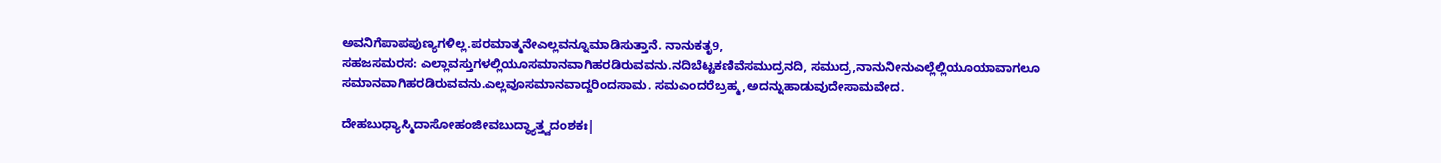ಅವನಿಗೆಪಾಪಪುಣ್ಯಗಳಿಲ್ಲ.ಪರಮಾತ್ಮನೇಎಲ್ಲವನ್ನೂಮಾಡಿಸುತ್ತಾನೆ. ನಾನುಕತೃ9,
ಸಹಜಸಮರಸ: ಎಲ್ಲಾವಸ್ತುಗಳಲ್ಲಿಯೂಸಮಾನವಾಗಿಹರಡಿರುವವನು.ನದಿಬೆಟ್ಟಕಣಿವೆಸಮುದ್ರನದಿ, ಸಮುದ್ರ,ನಾನುನೀನುಎಲ್ಲೆಲ್ಲಿಯೂಯಾವಾಗಲೂ
ಸಮಾನವಾಗಿಹರಡಿರುವವನು.ಎಲ್ಲವೂಸಮಾನವಾದ್ದರಿಂದಸಾಮ. ಸಮಎಂದರೆಬ್ರಹ್ಮ,ಅದನ್ನುಹಾಡುವುದೇಸಾಮವೇದ.

ದೇಹಬುಧ್ಯಾಸ್ಮಿದಾಸೋಹಂಜೀವಬುದ್ಧ್ಯಾತ್ತ್ವದಂಶಕಃ|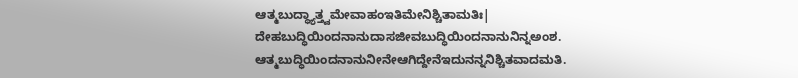ಆತ್ಮಬುದ್ಧ್ಯಾತ್ತ್ವಮೇವಾಹಂಇತಿಮೇನಿಶ್ಚಿತಾಮತಿಃ|
ದೇಹಬುದ್ಧಿಯಿಂದನಾನುದಾಸಜೀವಬುದ್ಧಿಯಿಂದನಾನುನಿನ್ನಅಂಶ.
ಆತ್ಮಬುದ್ಧಿಯಿಂದನಾನುನೀನೇಆಗಿದ್ದೇನೆಇದುನನ್ನನಿಶ್ಚಿತವಾದಮತಿ.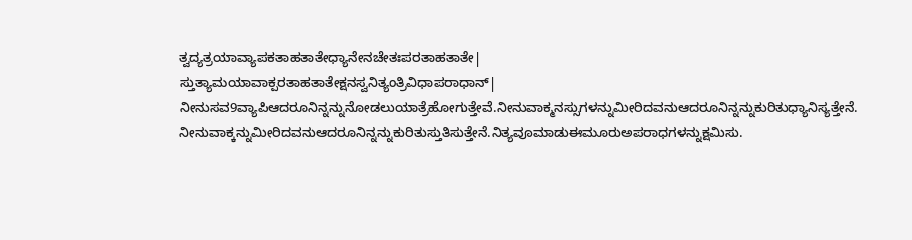ತ್ವದ್ಯತ್ರಯಾವ್ಯಾಪಕತಾಹತಾತೇಧ್ಯಾನೇನಚೇತಃಪರತಾಹತಾತೇ|
ಸ್ತುತ್ಯಾಮಯಾವಾಕ್ಪರತಾಹತಾತೇಕ್ಷನಸ್ವನಿತ್ಯಂತ್ರಿವಿಧಾಪರಾಧಾನ್|
ನೀನುಸವ9ವ್ಯಾಪಿಆದರೂನಿನ್ನನ್ನುನೋಡಲುಯಾತ್ರೆಹೋಗುತ್ತೇವೆ.ನೀನುವಾಕ್ಮನಸ್ಸುಗಳನ್ನುಮೀರಿದವನುಆದರೂನಿನ್ನನ್ನುಕುರಿತುಧ್ಯಾನಿಸ್ಯತ್ತೇನೆ.
ನೀನುವಾಕ್ಕನ್ನುಮೀರಿದವನುಆದರೂನಿನ್ನನ್ನುಕುರಿತುಸ್ತುತಿಸುತ್ತೇನೆ.ನಿತ್ಯವೂಮಾಡುಈಮೂರುಅಪರಾಧಗಳನ್ನುಕ್ಷಮಿಸು.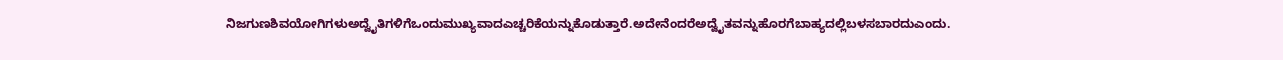ನಿಜಗುಣಶಿವಯೋಗಿಗಳುಅದ್ವೈತಿಗಳಿಗೆಒಂದುಮುಖ್ಯವಾದಎಚ್ಚರಿಕೆಯನ್ನುಕೊಡುತ್ತಾರೆ.ಅದೇನೆಂದರೆಅದ್ವೈತವನ್ನುಹೊರಗೆಬಾಹ್ಯದಲ್ಲಿಬಳಸಬಾರದುಎಂದು.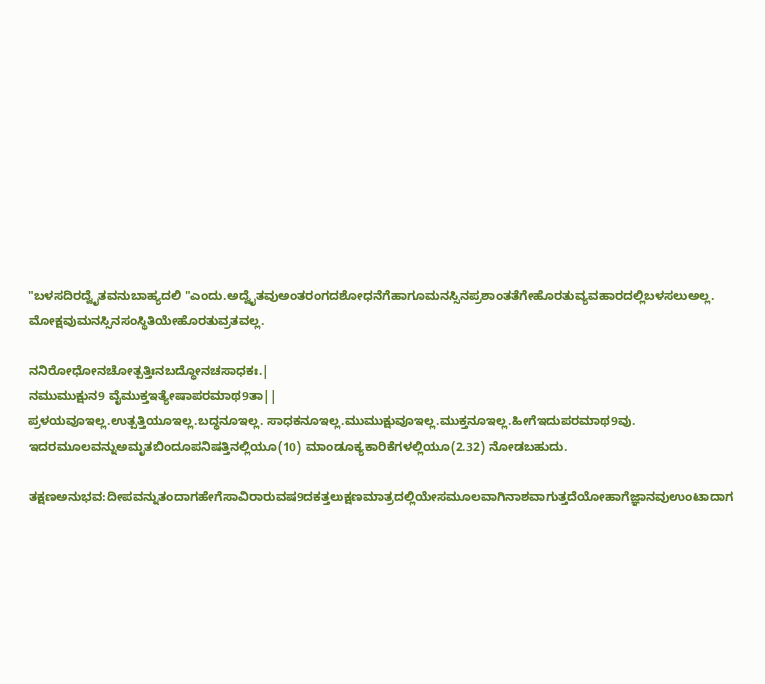"ಬಳಸದಿರದ್ವೈತವನುಬಾಹ್ಯದಲಿ "ಎಂದು.ಅದ್ವೈತವುಅಂತರಂಗದಶೋಧನೆಗೆಹಾಗೂಮನಸ್ಸಿನಪ್ರಶಾಂತತೆಗೇಹೊರತುವ್ಯವಹಾರದಲ್ಲಿಬಳಸಲುಅಲ್ಲ.
ಮೋಕ್ಷವುಮನಸ್ಸಿನಸಂಸ್ಥಿತಿಯೇಹೊರತುವ್ರತವಲ್ಲ.

ನನಿರೋಧೋನಚೋತ್ಪತ್ತಿಃನಬದ್ಧೋನಚಸಾಧಕಃ.|
ನಮುಮುಕ್ಷುನ9 ವೈಮುಕ್ತಇತ್ಯೇಷಾಪರಮಾಥ9ತಾ||
ಪ್ರಳಯವೂಇಲ್ಲ.ಉತ್ಪತ್ತಿಯೂಇಲ್ಲ.ಬದ್ಧನೂಇಲ್ಲ. ಸಾಧಕನೂಇಲ್ಲ.ಮುಮುಕ್ಷುವೂಇಲ್ಲ.ಮುಕ್ತನೂಇಲ್ಲ.ಹೀಗೆಇದುಪರಮಾಥ9ವು.
ಇದರಮೂಲವನ್ನುಅಮೃತಬಿಂದೂಪನಿಷತ್ತಿನಲ್ಲಿಯೂ(10) ಮಾಂಡೂಕ್ಯಕಾರಿಕೆಗಳಲ್ಲಿಯೂ(2.32) ನೋಡಬಹುದು.

ತಕ್ಷಣಅನುಭವ:ದೀಪವನ್ನುತಂದಾಗಹೇಗೆಸಾವಿರಾರುವಷ9ದಕತ್ತಲುಕ್ಷಣಮಾತ್ರದಲ್ಲಿಯೇಸಮೂಲವಾಗಿನಾಶವಾಗುತ್ತದೆಯೋಹಾಗೆಜ್ಞಾನವುಉಂಟಾದಾಗ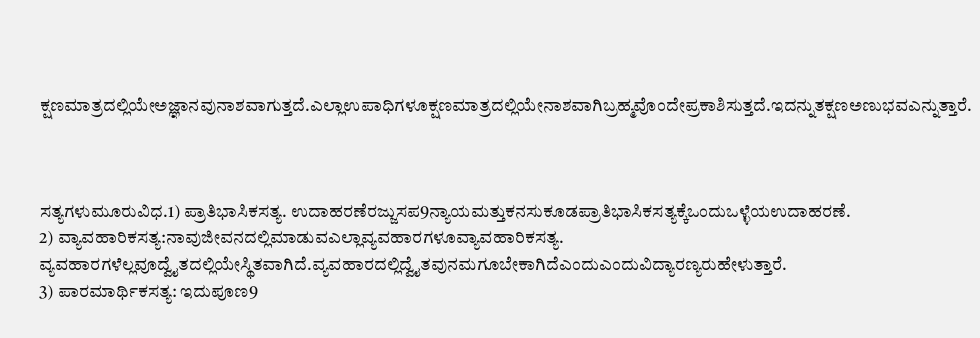ಕ್ಷಣಮಾತ್ರದಲ್ಲಿಯೇಅಜ್ಞಾನವುನಾಶವಾಗುತ್ತದೆ.ಎಲ್ಲಾಉಪಾಧಿಗಳೂಕ್ಷಣಮಾತ್ರದಲ್ಲಿಯೇನಾಶವಾಗಿಬ್ರಹ್ಮವೊಂದೇಪ್ರಕಾಶಿಸುತ್ತದೆ.ಇದನ್ನುತಕ್ಷಣಅಣುಭವಎನ್ನುತ್ತಾರೆ.



ಸತ್ಯಗಳುಮೂರುವಿಧ.1) ಪ್ರಾತಿಭಾಸಿಕಸತ್ಯ. ಉದಾಹರಣೆರಜ್ಜುಸಪ9ನ್ಯಾಯಮತ್ತುಕನಸುಕೂಡಪ್ರಾತಿಭಾಸಿಕಸತ್ಯಕ್ಕೆಒಂದುಒಳ್ಳೆಯಉದಾಹರಣೆ.
2) ವ್ಯಾವಹಾರಿಕಸತ್ಯ:ನಾವುಜೀವನದಲ್ಲಿಮಾಡುವಎಲ್ಲಾವ್ಯವಹಾರಗಳೂವ್ಯಾವಹಾರಿಕಸತ್ಯ. ವ್ಯವಹಾರಗಳೆಲ್ಲವೂದ್ವೈತದಲ್ಲಿಯೇಸ್ಥಿತವಾಗಿದೆ.ವ್ಯವಹಾರದಲ್ಲಿದ್ವೈತವುನಮಗೂಬೇಕಾಗಿದೆಎಂದುಎಂದುವಿದ್ಯಾರಣ್ಯರುಹೇಳುತ್ತಾರೆ.
3) ಪಾರಮಾರ್ಥಿಕಸತ್ಯ: ಇದುಪೂಣ9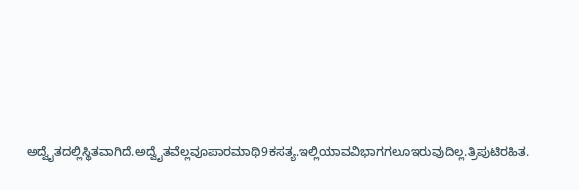ಅದ್ವೈತದಲ್ಲಿಸ್ಥಿತವಾಗಿದೆ.ಅದ್ವೈತವೆಲ್ಲವೂಪಾರಮಾಥಿ9ಕಸತ್ಯ.ಇಲ್ಲಿಯಾವವಿಭಾಗಗಲೂಇರುವುದಿಲ್ಲ.ತ್ರಿಪುಟಿರಹಿತ.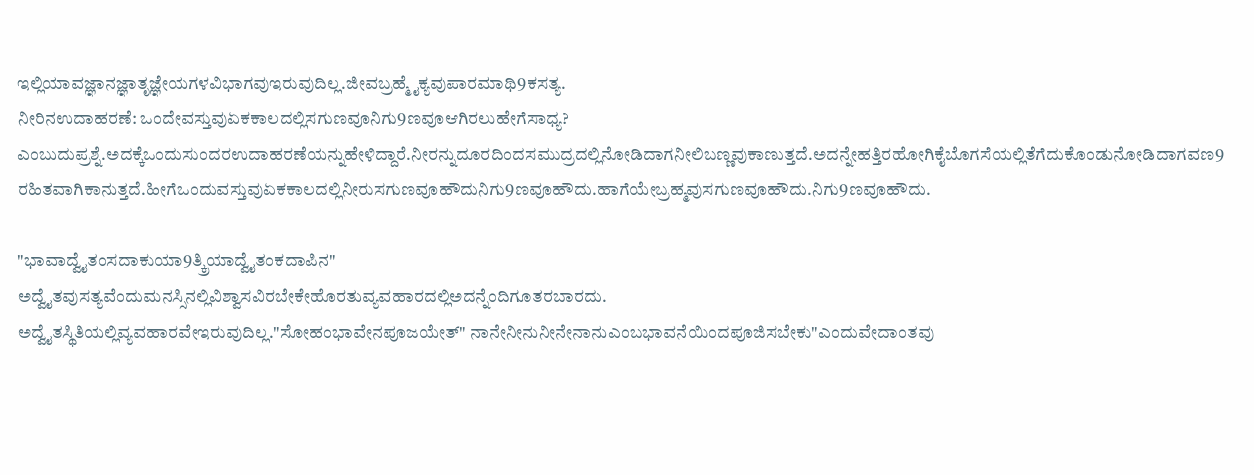ಇಲ್ಲಿಯಾವಜ್ಞಾನಜ್ಞಾತೃಜ್ಞೇಯಗಳವಿಭಾಗವುಇರುವುದಿಲ್ಲ.ಜೀವಬ್ರಹ್ಮೈಕ್ಯವುಪಾರಮಾಥಿ9ಕಸತ್ಯ.
ನೀರಿನಉದಾಹರಣೆ: ಒಂದೇವಸ್ತುವುಏಕಕಾಲದಲ್ಲಿಸಗುಣವೂನಿಗು9ಣವೂಆಗಿರಲುಹೇಗೆಸಾಧ್ಯ? ಎಂಬುದುಪ್ರಶ್ನೆ.ಅದಕ್ಕೆಒಂದುಸುಂದರಉದಾಹರಣೆಯನ್ನುಹೇಳಿದ್ದಾರೆ.ನೀರನ್ನುದೂರದಿಂದಸಮುದ್ರದಲ್ಲಿನೋಡಿದಾಗನೀಲಿಬಣ್ಣವುಕಾಣುತ್ತದೆ.ಅದನ್ನೇಹತ್ತಿರಹೋಗಿಕೈಬೊಗಸೆಯಲ್ಲಿತೆಗೆದುಕೊಂಡುನೋಡಿದಾಗವಣ9
ರಹಿತವಾಗಿಕಾನುತ್ತದೆ.ಹೀಗೆಒಂದುವಸ್ತುವುಏಕಕಾಲದಲ್ಲಿನೀರುಸಗುಣವೂಹೌದುನಿಗು9ಣವೂಹೌದು.ಹಾಗೆಯೇಬ್ರಹ್ಮವುಸಗುಣವೂಹೌದು.ನಿಗು9ಣವೂಹೌದು.

"ಭಾವಾದ್ವೈತಂಸದಾಕುಯಾ9ತ್ಕ್ರಿಯಾದ್ವೈತಂಕದಾಪಿನ"
ಅದ್ವೈತವುಸತ್ಯವೆಂದುಮನಸ್ಸಿನಲ್ಲಿವಿಶ್ವಾಸವಿರಬೇಕೇಹೊರತುವ್ಯವಹಾರದಲ್ಲಿಅದನ್ನೆಂದಿಗೂತರಬಾರದು.
ಅದ್ವೈತಸ್ಥಿತಿಯಲ್ಲಿವ್ಯವಹಾರವೇಇರುವುದಿಲ್ಲ."ಸೋಹಂಭಾವೇನಪೂಜಯೇತ್" ನಾನೇನೀನುನೀನೇನಾನುಎಂಬಭಾವನೆಯಿಂದಪೂಜಿಸಬೇಕು"ಎಂದುವೇದಾಂತವು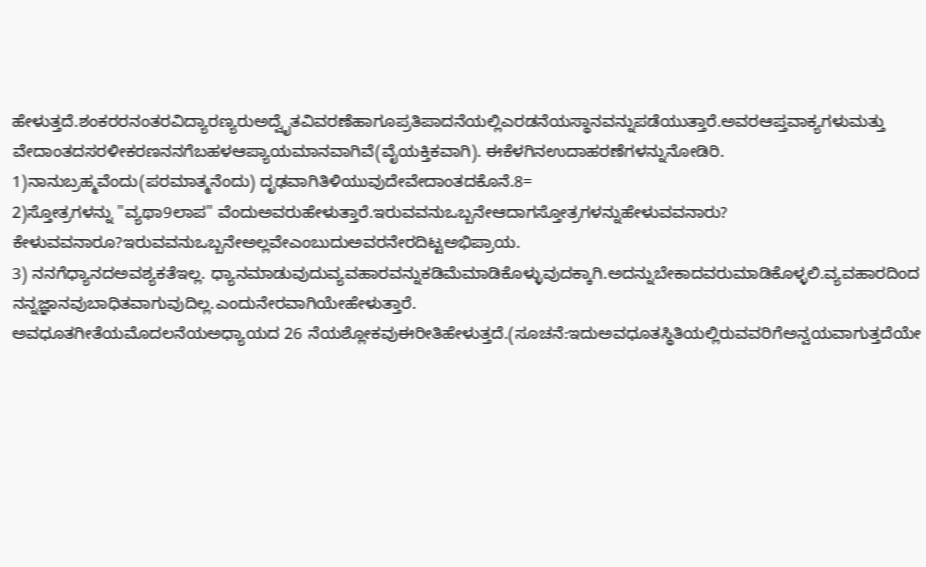ಹೇಳುತ್ತದೆ.ಶಂಕರರನಂತರವಿದ್ಯಾರಣ್ಯರುಅದ್ವೈತವಿವರಣೆಹಾಗೂಪ್ರತಿಪಾದನೆಯಲ್ಲಿಎರಡನೆಯಸ್ಥಾನವನ್ನುಪಡೆಯುತ್ತಾರೆ.ಅವರಆಪ್ತವಾಕ್ಯಗಳುಮತ್ತು
ವೇದಾಂತದಸರಳೀಕರಣನನಗೆಬಹಳಆಪ್ಯಾಯಮಾನವಾಗಿವೆ(ವೈಯಕ್ತಿಕವಾಗಿ). ಈಕೆಳಗಿನಉದಾಹರಣೆಗಳನ್ನುನೋಡಿರಿ.
1)ನಾನುಬ್ರಹ್ಮವೆಂದು(ಪರಮಾತ್ಮನೆಂದು) ದೃಢವಾಗಿತಿಳಿಯುವುದೇವೇದಾಂತದಕೊನೆ.8=
2)ಸ್ತೋತ್ರಗಳನ್ನು "ವ್ಯಥಾ9ಲಾಪ" ವೆಂದುಅವರುಹೇಳುತ್ತಾರೆ.ಇರುವವನುಒಬ್ಬನೇಆದಾಗಸ್ತೋತ್ರಗಳನ್ನುಹೇಳುವವನಾರು? ಕೇಳುವವನಾರೂ?ಇರುವವನುಒಬ್ಬನೇಅಲ್ಲವೇಎಂಬುದುಅವರನೇರದಿಟ್ಟಅಭಿಪ್ರಾಯ.
3) ನನಗೆಧ್ಯಾನದಅವಶ್ಯಕತೆಇಲ್ಲ. ಧ್ಯಾನಮಾಡುವುದುವ್ಯವಹಾರವನ್ನುಕಡಿಮೆಮಾಡಿಕೊಳ್ಳುವುದಕ್ಕಾಗಿ.ಅದನ್ನುಬೇಕಾದವರುಮಾಡಿಕೊಳ್ಳಲಿ.ವ್ಯವಹಾರದಿಂದ
ನನ್ನಜ್ಞಾನವುಬಾಧಿತವಾಗುವುದಿಲ್ಲ.ಎಂದುನೇರವಾಗಿಯೇಹೇಳುತ್ತಾರೆ.
ಅವಧೂತಗೀತೆಯಮೊದಲನೆಯಅಧ್ಯಾಯದ 26 ನೆಯಶ್ಲೋಕವುಈರೀತಿಹೇಳುತ್ತದೆ.(ಸೂಚನೆ:ಇದುಅವಧೂತಸ್ಥಿತಿಯಲ್ಲಿರುವವರಿಗೆಅನ್ವಯವಾಗುತ್ತದೆಯೇ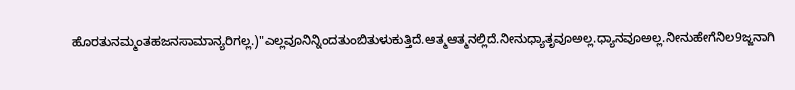ಹೊರತುನಮ್ಮಂತಹಜನಸಾಮಾನ್ಯರಿಗಲ್ಲ.)"ಎಲ್ಲವೂನಿನ್ನಿಂದತುಂಬಿತುಳುಕುತ್ತಿದೆ.ಆತ್ಮಆತ್ಮನಲ್ಲಿದೆ.ನೀನುಧ್ಯಾತೃವೂಅಲ್ಲ.ಧ್ಯಾನವೂಅಲ್ಲ.ನೀನುಹೇಗೆನಿಲ9ಜ್ಜನಾಗಿ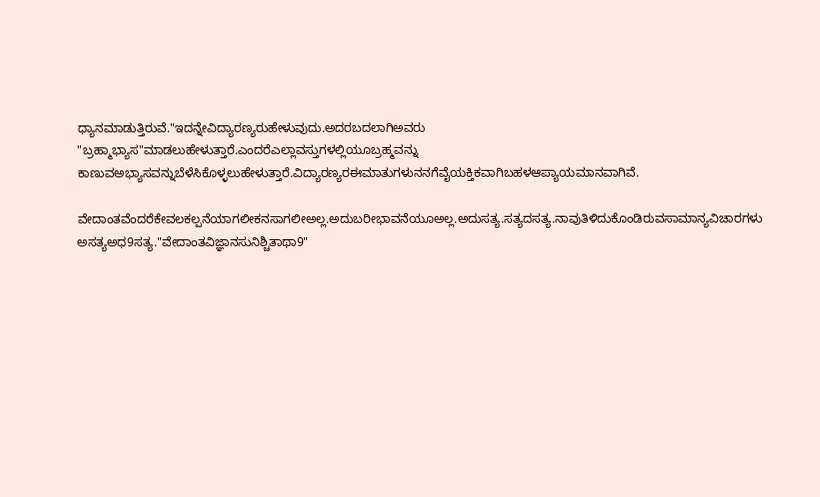ಧ್ಯಾನಮಾಡುತ್ತಿರುವೆ."ಇದನ್ನೇವಿದ್ಯಾರಣ್ಯರುಹೇಳುವುದು.ಅದರಬದಲಾಗಿಅವರು "ಬ್ರಹ್ಮಾಭ್ಯಾಸ"ಮಾಡಲುಹೇಳುತ್ತಾರೆ.ಎಂದರೆಎಲ್ಲಾವಸ್ತುಗಳಲ್ಲಿಯೂಬ್ರಹ್ಮವನ್ನು
ಕಾಣುವಅಭ್ಯಾಸವನ್ನುಬೆಳೆಸಿಕೊಳ್ಳಲುಹೇಳುತ್ತಾರೆ.ವಿದ್ಯಾರಣ್ಯರಈಮಾತುಗಳುನನಗೆವೈಯಕ್ತಿಕವಾಗಿಬಹಳಆಪ್ಯಾಯಮಾನವಾಗಿವೆ.

ವೇದಾಂತವೆಂದರೆಕೇವಲಕಲ್ಪನೆಯಾಗಲೀಕನಸಾಗಲೀಅಲ್ಲ.ಅದುಬರೀಭಾವನೆಯೂಅಲ್ಲ.ಅದುಸತ್ಯ.ಸತ್ಯದಸತ್ಯ.ನಾವುತಿಳಿದುಕೊಂಡಿರುವಸಾಮಾನ್ಯವಿಚಾರಗಳು
ಅಸತ್ಯಅಧ9ಸತ್ಯ."ವೇದಾಂತವಿಜ್ಞಾನಸುನಿಶ್ಚಿತಾಥಾ9"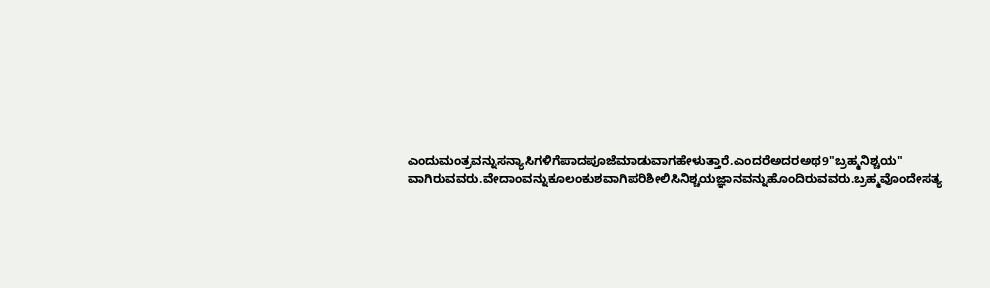ಎಂದುಮಂತ್ರವನ್ನುಸನ್ಯಾಸಿಗಳಿಗೆಪಾದಪೂಜೆಮಾಡುವಾಗಹೇಳುತ್ತಾರೆ.ಎಂದರೆಅದರಅಥ9"ಬ್ರಹ್ಮನಿಶ್ಚಯ"
ವಾಗಿರುವವರು.ವೇದಾಂವನ್ನುಕೂಲಂಕುಶವಾಗಿಪರಿಶೀಲಿಸಿನಿಶ್ಚಯಜ್ಞಾನವನ್ನುಹೊಂದಿರುವವರು.ಬ್ರಹ್ಮವೊಂದೇಸತ್ಯ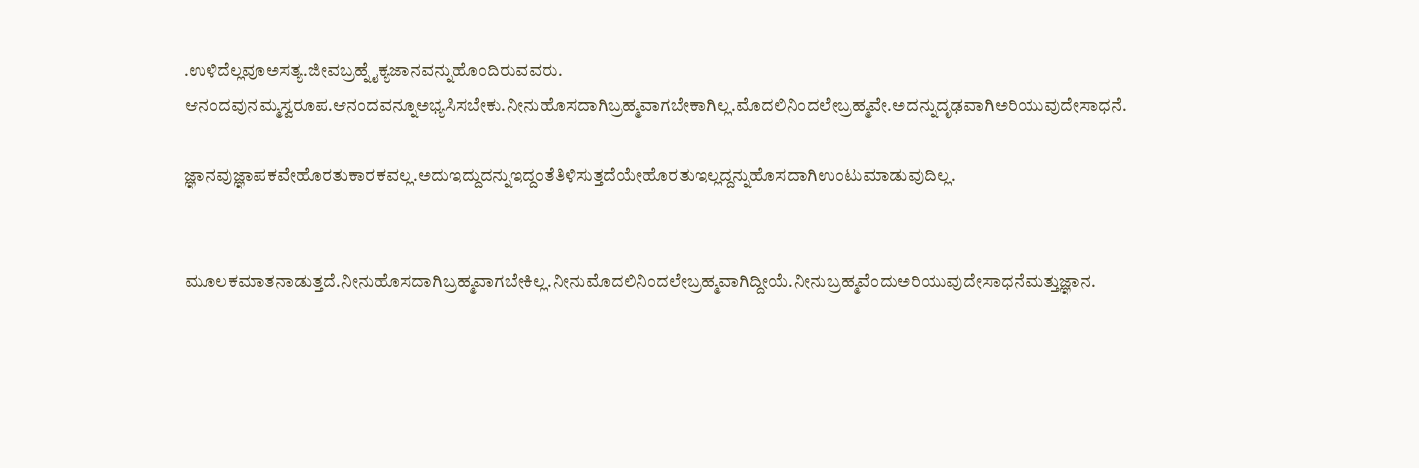.ಉಳಿದೆಲ್ಲವೂಅಸತ್ಯ.ಜೀವಬ್ರಹ್ನೈಕ್ಯಜಾನವನ್ನುಹೊಂದಿರುವವರು.
ಆನಂದವುನಮ್ಮಸ್ವರೂಪ.ಆನಂದವನ್ನೂಅಭ್ಯಸಿಸಬೇಕು.ನೀನುಹೊಸದಾಗಿಬ್ರಹ್ಮವಾಗಬೇಕಾಗಿಲ್ಲ.ಮೊದಲಿನಿಂದಲೇಬ್ರಹ್ಮವೇ.ಅದನ್ನುದೃಢವಾಗಿಅರಿಯುವುದೇಸಾಧನೆ.

ಜ್ಞಾನವುಜ್ಞಾಪಕವೇಹೊರತುಕಾರಕವಲ್ಲ.ಅದುಇದ್ದುದನ್ನುಇದ್ದಂತೆತಿಳಿಸುತ್ತದೆಯೇಹೊರತುಇಲ್ಲದ್ದನ್ನುಹೊಸದಾಗಿಉಂಟುಮಾಡುವುದಿಲ್ಲ.


ಮೂಲಕಮಾತನಾಡುತ್ತದೆ.ನೀನುಹೊಸದಾಗಿಬ್ರಹ್ಮವಾಗಬೇಕಿಲ್ಲ.ನೀನುಮೊದಲಿನಿಂದಲೇಬ್ರಹ್ಮವಾಗಿದ್ದೀಯೆ.ನೀನುಬ್ರಹ್ಮವೆಂದುಅರಿಯುವುದೇಸಾಧನೆಮತ್ತುಜ್ಞಾನ.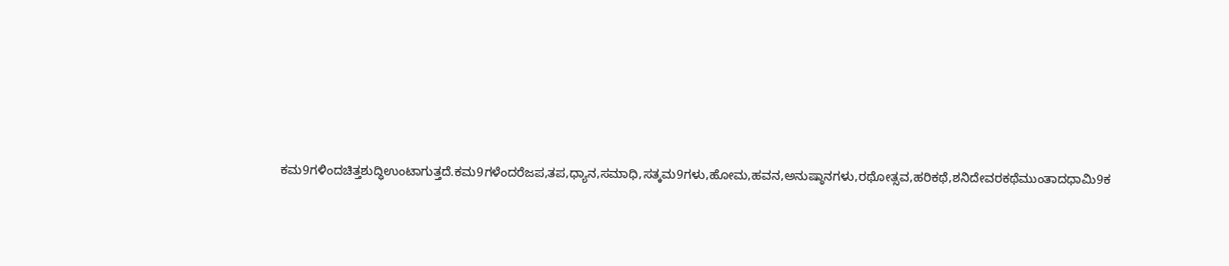ಕಮ9ಗಳಿಂದಚಿತ್ತಶುದ್ಧಿಉಂಟಾಗುತ್ತದೆ.ಕಮ9ಗಳೆಂದರೆಜಪ,ತಪ,ಧ್ಯಾನ,ಸಮಾಧಿ,ಸತ್ಕಮ9ಗಳು,ಹೋಮ,ಹವನ,ಅನುಷ್ಠಾನಗಳು,ರಥೋತ್ಸವ,ಹರಿಕಥೆ,ಶನಿದೇವರಕಥೆಮುಂತಾದಧಾಮಿ9ಕ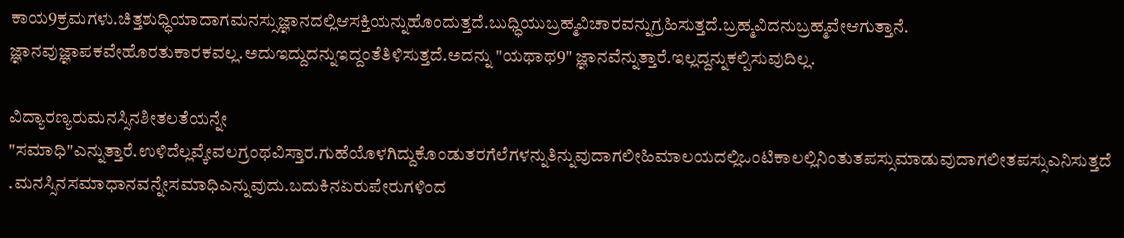ಕಾಯ9ಕ್ರಮಗಳು.ಚಿತ್ತಶುಧ್ಧಿಯಾದಾಗಮನಸ್ಸುಜ್ಞಾನದಲ್ಲಿಆಸಕ್ತಿಯನ್ನುಹೊಂದುತ್ತದೆ.ಬುಧ್ಧಿಯುಬ್ರಹ್ಮವಿಚಾರವನ್ನುಗ್ರಹಿಸುತ್ತದೆ.ಬ್ರಹ್ಮವಿದನುಬ್ರಹ್ಮವೇಆಗುತ್ತಾನೆ.
ಜ್ಞಾನವುಜ್ಞಾಪಕವೇಹೊರತುಕಾರಕವಲ್ಲ.ಅದುಇದ್ದುದನ್ನುಇದ್ದಂತೆತಿಳಿಸುತ್ತದೆ.ಅದನ್ನು "ಯಥಾಥ9" ಜ್ಞಾನವೆನ್ನುತ್ತಾರೆ.ಇಲ್ಲದ್ದನ್ನುಕಲ್ಪಿಸುವುದಿಲ್ಲ.

ವಿದ್ಯಾರಣ್ಯರುಮನಸ್ಸಿನಶೀತಲತೆಯನ್ನೇ "ಸಮಾಧಿ"ಎನ್ನುತ್ತಾರೆ.ಉಳಿದೆಲ್ಲವ್ಕೇವಲಗ್ರಂಥವಿಸ್ತಾರ.ಗುಹೆಯೊಳಗಿದ್ದುಕೊಂಡುತರಗೆಲೆಗಳನ್ನುತಿನ್ನುವುದಾಗಲೀಹಿಮಾಲಯದಲ್ಲಿಒಂಟಿಕಾಲಲ್ಲಿನಿಂತುತಪಸ್ಸುಮಾಡುವುದಾಗಲೀತಪಸ್ಸುಎನಿಸುತ್ತದೆ .ಮನಸ್ಸಿನಸಮಾಧಾನವನ್ನೇಸಮಾಧಿಎನ್ನುವುದು.ಬದುಕಿನಏರುಪೇರುಗಳಿಂದ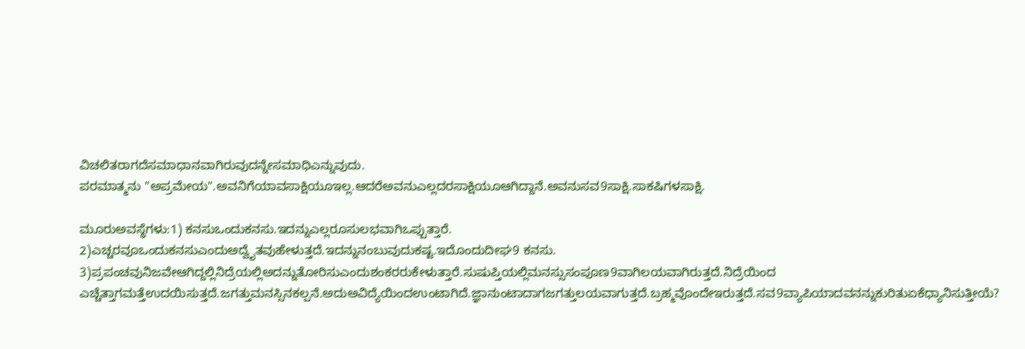ವಿಚಲಿತರಾಗದೆಸಮಾಧಾನವಾಗಿರುವುದನ್ನೇಸಮಾಧಿಎನ್ನುವುದು.
ಪರಮಾತ್ಮನು "ಅಪ್ರಮೇಯ".ಅವನಿಗೆಯಾವಸಾಕ್ಷಿಯೂಇಲ್ಲ.ಆದರೆಅವನುಎಲ್ಲದರಸಾಕ್ಷಿಯೂಆಗಿದ್ದಾನೆ.ಅವನುಸವ9ಸಾಕ್ಷಿ.ಸಾಕಷಿಗಳಸಾಕ್ಷಿ.

ಮೂರುಅವಸ್ಥೆಗಳು:1) ಕನಸುಒಂದುಕನಸು.ಇದನ್ನುಎಲ್ಲರೂಸುಲಭವಾಗಿಒಪ್ಪುತ್ತಾರೆ.
2)ಎಚ್ಚರವೂಒಂದುಕನಸುಎಂದುಅದ್ವೈತವುಹೇಳುತ್ತದೆ.ಇದನ್ನುನಂಬುವುದುಕಷ್ಟ.ಇದೊಂದುದೀಘ9 ಕನಸು.
3)ಪ್ರಪಂಚವುನಿಜವೇಆಗಿದ್ದಲ್ಲಿನಿದ್ರೆಯಲ್ಲಿಅದನ್ನುತೋರಿಸುಎಂದುಶಂಕರರುಕೇಳುತ್ತಾರೆ.ಸುಷುಪ್ತಿಯಲ್ಲಿಮನಸ್ಸುಸಂಪೂಣ9ವಾಗಿಲಯವಾಗಿರುತ್ತದೆ.ನಿದ್ರೆಯಿಂದ
ಎಚ್ಚೆತ್ತಾಗಮತ್ತೆಉದಯಿಸುತ್ತದೆ.ಜಗತ್ತುಮನಸ್ಸಿನಕಲ್ಪನೆ.ಅದುಅವಿದ್ಯೆಯಿಂದಉಂಟಾಗಿದೆ.ಜ್ಞಾನುಂಟಾದಾಗಜಗತ್ತುಲಯವಾಗುತ್ತದೆ.ಬ್ರಹ್ಮವೊಂದೇಇರುತ್ತದೆ.ಸವ9ವ್ಯಾಪಿಯಾದವನನ್ನುಕುರಿತುಏಕೆಧ್ಯಾನಿಸುತ್ತೀಯೆ?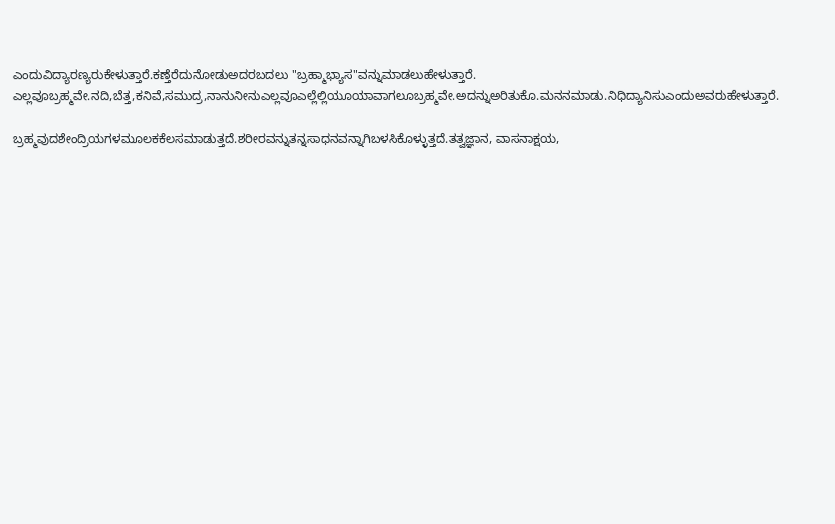ಎಂದುವಿದ್ಯಾರಣ್ಯರುಕೇಳುತ್ತಾರೆ.ಕಣ್ತೆರೆದುನೋಡುಅದರಬದಲು "ಬ್ರಹ್ಮಾಭ್ಯಾಸ"ವನ್ನುಮಾಡಲುಹೇಳುತ್ತಾರೆ.
ಎಲ್ಲವೂಬ್ರಹ್ಮವೇ.ನದಿ,ಬೆತ್ತ,ಕನಿವೆ,ಸಮುದ್ರ,ನಾನುನೀನುಎಲ್ಲವೂಎಲ್ಲೆಲ್ಲಿಯೂಯಾವಾಗಲೂಬ್ರಹ್ಮವೇ.ಅದನ್ನುಅರಿತುಕೊ.ಮನನಮಾಡು.ನಿಧಿದ್ಯಾನಿಸುಎಂದುಅವರುಹೇಳುತ್ತಾರೆ.

ಬ್ರಹ್ಮವುದಶೇಂದ್ರಿಯಗಳಮೂಲಕಕೆಲಸಮಾಡುತ್ತದೆ.ಶರೀರವನ್ನುತನ್ನಸಾಧನವನ್ನಾಗಿಬಳಸಿಕೊಳ್ಳುತ್ತದೆ.ತತ್ವಜ್ಞಾನ, ವಾಸನಾಕ್ಷಯ,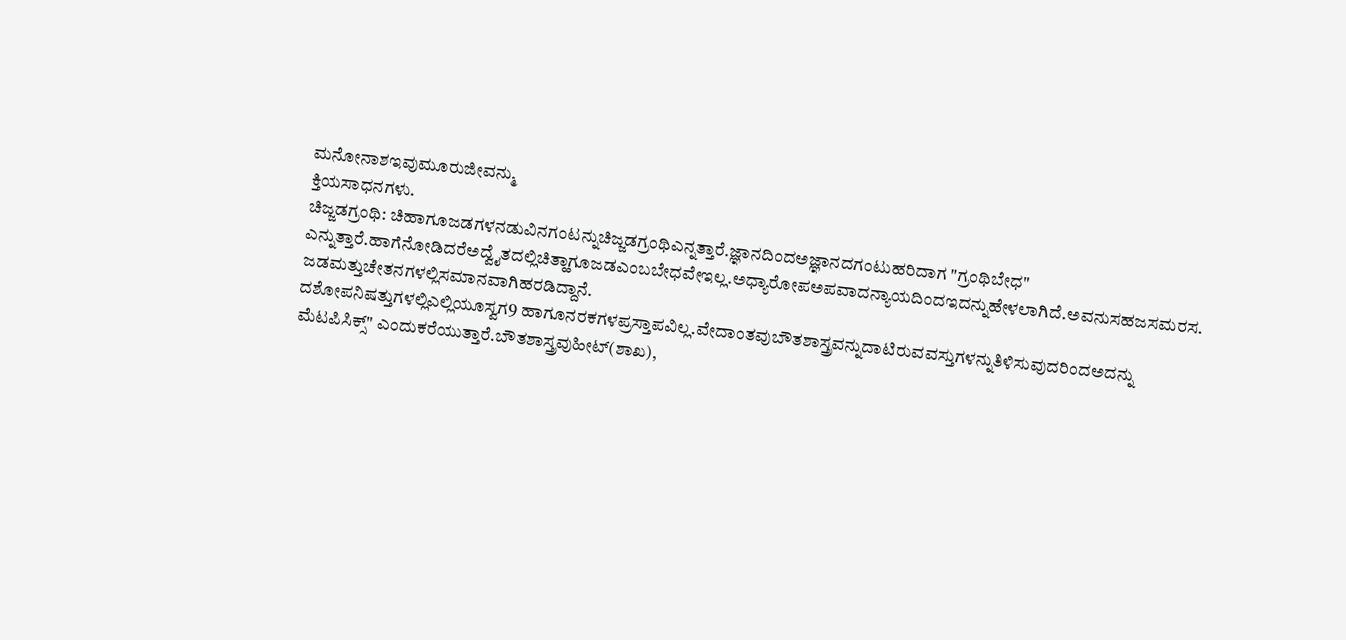ಮನೋನಾಶಇವುಮೂರುಜೀವನ್ಮು
ಕ್ತಿಯಸಾಧನಗಳು.
ಚಿಜ್ಜಡಗ್ರಂಥಿ: ಚಿಹಾಗೂಜಡಗಳನಡುವಿನಗಂಟನ್ನುಚಿಜ್ಜಡಗ್ರಂಥಿಎನ್ನತ್ತಾರೆ.ಜ್ಞಾನದಿಂದಅಜ್ಞಾನದಗಂಟುಹರಿದಾಗ "ಗ್ರಂಥಿಬೇಧ" ಎನ್ನುತ್ತಾರೆ.ಹಾಗೆನೋಡಿದರೆಅದ್ವೈತದಲ್ಲಿಚಿತ್ಹಾಗೂಜಡಎಂಬಬೇಧವೇಇಲ್ಲ.ಅಧ್ಯಾರೋಪಅಪವಾದನ್ಯಾಯದಿಂದಇದನ್ನುಹೇಳಲಾಗಿದೆ.ಅವನುಸಹಜಸಮರಸ. ಜಡಮತ್ತುಚೇತನಗಳಲ್ಲಿಸಮಾನವಾಗಿಹರಡಿದ್ದಾನೆ.
ದಶೋಪನಿಷತ್ತುಗಳಲ್ಲಿಎಲ್ಲಿಯೂಸ್ವಗ9 ಹಾಗೂನರಕಗಳಪ್ರಸ್ತಾಪವಿಲ್ಲ.ವೇದಾಂತವುಬೌತಶಾಸ್ತ್ರವನ್ನುದಾಟಿರುವವಸ್ತುಗಳನ್ನುತಿಳಿಸುವುದರಿಂದಅದನ್ನು
ಮೆಟಪಿಸಿಕ್ಸ್" ಎಂದುಕರೆಯುತ್ತಾರೆ.ಬೌತಶಾಸ್ತ್ರವುಹೀಟ್(ಶಾಖ),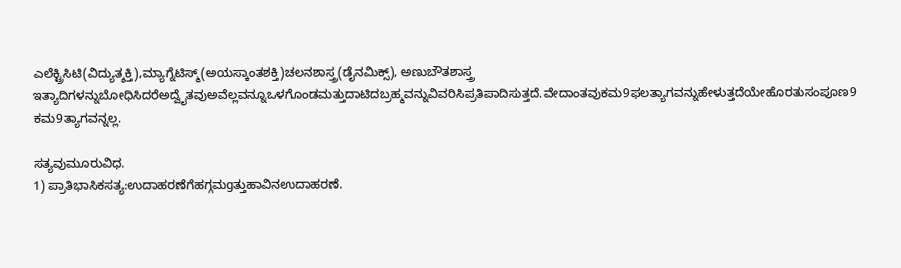ಎಲೆಕ್ಟ್ರಿಸಿಟಿ(ವಿದ್ಯುತ್ಶಕ್ತಿ),ಮ್ಯಾಗ್ನೆಟಿಸ್ಮ್(ಅಯಸ್ಕಾಂತಶಕ್ತಿ)ಚಲನಶಾಸ್ತ್ರ(ಡೈನಮಿಕ್ಸ್), ಅಣುಬೌತಶಾಸ್ತ್ರ
ಇತ್ಯಾದಿಗಳನ್ನುಬೋಧಿಸಿದರೆಅದ್ವೈತವುಅವೆಲ್ಲವನ್ನೂಒಳಗೊಂಡಮತ್ತುದಾಟಿದಬ್ರಹ್ಮವನ್ನುವಿವರಿಸಿಪ್ರತಿಪಾದಿಸುತ್ತದೆ.ವೇದಾಂತವುಕಮ9ಫಲತ್ಯಾಗವನ್ನುಹೇಳುತ್ತದೆಯೇಹೊರತುಸಂಪೂಣ9 ಕಮ9ತ್ಯಾಗವನ್ನಲ್ಲ.

ಸತ್ಯವುಮೂರುವಿಧ.
1) ಪ್ರಾತಿಭಾಸಿಕಸತ್ಯ:ಉದಾಹರಣೆಗೆಹಗ್ಗಮgತ್ತುಹಾವಿನಉದಾಹರಣೆ.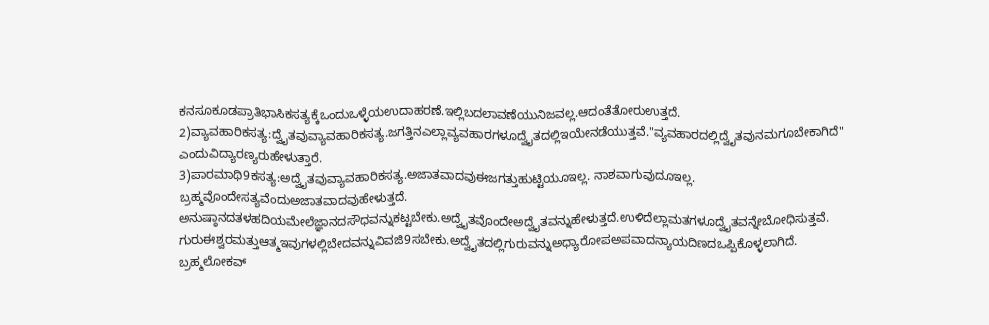ಕನಸೂಕೂಡಪ್ರಾತಿಭಾಸಿಕಸತ್ಯಕ್ಕೆಒಂದುಒಳ್ಳೆಯಉದಾಹರಣೆ.ಇಲ್ಲಿಬದಲಾವಣೆಯುನಿಜವಲ್ಲ.ಆದಂತೆತೋರುಉತ್ತದೆ.
2)ವ್ಯಾವಹಾರಿಕಸತ್ಯ:ದ್ವೈತವುವ್ಯಾವಹಾರಿಕಸತ್ಯ.ಜಗತ್ತಿನಎಲ್ಲಾವ್ಯವಹಾರಗಳೂದ್ವೈತದಲ್ಲಿಇಯೇನಡೆಯುತ್ತವೆ."ವ್ಯವಹಾರದಲ್ಲಿದ್ವೈತವುನಮಗೂಬೇಕಾಗಿದೆ"
ಎಂದುವಿದ್ಯಾರಣ್ಯರುಹೇಳುತ್ತಾರೆ.
3)ಪಾರಮಾಥಿ9ಕಸತ್ಯ:ಅದ್ವೈತವುವ್ಯಾವಹಾರಿಕಸತ್ಯ.ಅಜಾತವಾದವುಈಜಗತ್ತುಹುಟ್ಟಿಯೂಇಲ್ಲ. ನಾಶವಾಗುವುದೂಇಲ್ಲ. ಬ್ರಹ್ಮವೊಂದೇಸತ್ಯವೆಂದುಅಜಾತವಾದವುಹೇಳುತ್ತದೆ.
ಅನುಷ್ಠಾನದತಳಹದಿಯಮೇಲೆಜ್ಞಾನದಸೌಧವನ್ನುಕಟ್ಟಬೇಕು.ಅದ್ವೈತವೊಂದೇಅದ್ವೈತವನ್ನುಹೇಳುತ್ತದೆ.ಉಳಿದೆಲ್ಲಾಮತಗಳೂದ್ವೈತವನ್ನೇಬೋಧಿಸುತ್ತವೆ.
ಗುರುಈಶ್ವರಮತ್ತುಆತ್ಮಇವುಗಳಲ್ಲಿಬೇದವನ್ನುವಿವಜಿ9ಸಬೇಕು.ಅದ್ವೈತದಲ್ಲಿಗುರುವನ್ನುಅಧ್ಯಾರೋಪಅಪವಾದನ್ಯಾಯದಿಣದಒಪ್ಪಿಕೊಳ್ಳಲಾಗಿದೆ.
ಬ್ರಹ್ಮಲೋಕವ್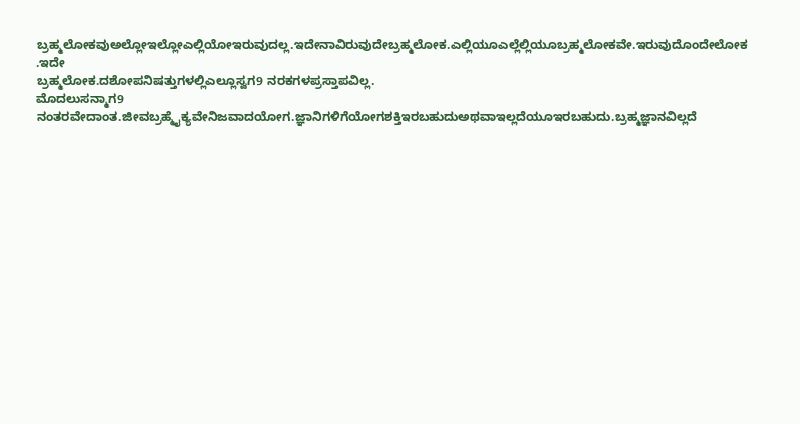ಬ್ರಹ್ಮಲೋಕವುಅಲ್ಲೋಇಲ್ಲೋಎಲ್ಲಿಯೋಇರುವುದಲ್ಲ.ಇದೇನಾವಿರುವುದೇಬ್ರಹ್ಮಲೋಕ.ಎಲ್ಲಿಯೂಎಲ್ಲೆಲ್ಲಿಯೂಬ್ರಹ್ಮಲೋಕವೇ.ಇರುವುದೊಂದೇಲೋಕ .ಇದೇ
ಬ್ರಹ್ಮಲೋಕ.ದಶೋಪನಿಷತ್ತುಗಳಲ್ಲಿಎಲ್ಲೂಸ್ವಗ9 ನರಕಗಳಪ್ರಸ್ತಾಪವಿಲ್ಲ.
ಮೊದಲುಸನ್ಮಾಗ9 ನಂತರವೇದಾಂತ.ಜೀವಬ್ರಹ್ಮೈಕ್ಯವೇನಿಜವಾದಯೋಗ.ಜ್ಞಾನಿಗಳಿಗೆಯೋಗಶಕ್ತಿಇರಬಹುದುಅಥವಾಇಲ್ಲದೆಯೂಇರಬಹುದು.ಬ್ರಹ್ಮಜ್ಞಾನವಿಲ್ಲದೆ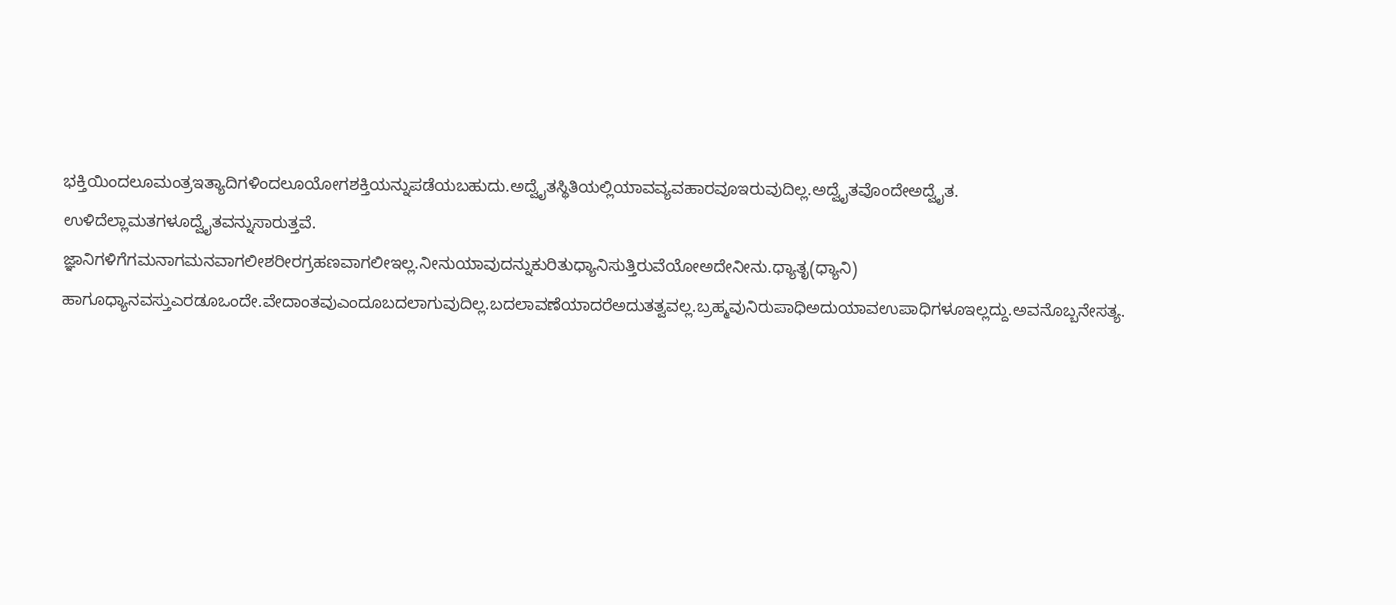ಭಕ್ತಿಯಿಂದಲೂಮಂತ್ರಇತ್ಯಾದಿಗಳಿಂದಲೂಯೋಗಶಕ್ತಿಯನ್ನುಪಡೆಯಬಹುದು.ಅದ್ವೈತಸ್ಥಿತಿಯಲ್ಲಿಯಾವವ್ಯವಹಾರವೂಇರುವುದಿಲ್ಲ.ಅದ್ವೈತವೊಂದೇಅದ್ವೈತ.
ಉಳಿದೆಲ್ಲಾಮತಗಳೂದ್ವೈತವನ್ನುಸಾರುತ್ತವೆ.
ಜ್ಞಾನಿಗಳಿಗೆಗಮನಾಗಮನವಾಗಲೀಶರೀರಗ್ರಹಣವಾಗಲೀಇಲ್ಲ.ನೀನುಯಾವುದನ್ನುಕುರಿತುಧ್ಯಾನಿಸುತ್ತಿರುವೆಯೋಅದೇನೀನು.ಧ್ಯಾತೃ(ಧ್ಯಾನಿ) ಹಾಗೂಧ್ಯಾನವಸ್ತುಎರಡೂಒಂದೇ.ವೇದಾಂತವುಎಂದೂಬದಲಾಗುವುದಿಲ್ಲ.ಬದಲಾವಣೆಯಾದರೆಅದುತತ್ವವಲ್ಲ.ಬ್ರಹ್ಮವುನಿರುಪಾಧಿಅದುಯಾವಉಪಾಧಿಗಳೂಇಲ್ಲದ್ದು.ಅವನೊಬ್ಬನೇಸತ್ಯ.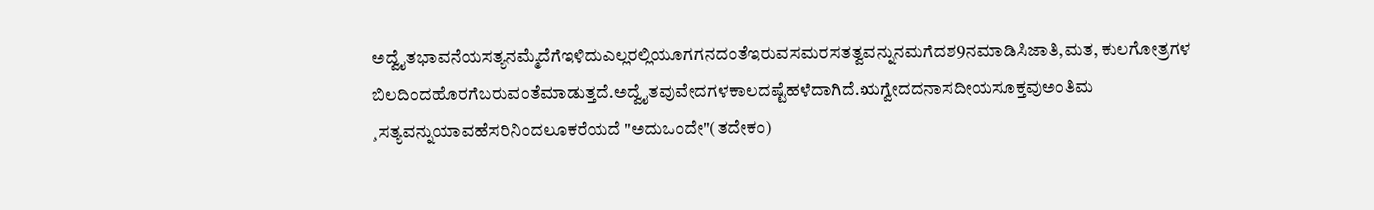ಅದ್ವೈತಭಾವನೆಯಸತ್ಯನಮ್ಮೆದೆಗೆಇಳಿದುಎಲ್ಲರಲ್ಲಿಯೂಗಗನದಂತೆಇರುವಸಮರಸತತ್ವವನ್ನುನಮಗೆದಶ9ನಮಾಡಿಸಿಜಾತಿ,ಮತ, ಕುಲಗೋತ್ರಗಳ
ಬಿಲದಿಂದಹೊರಗೆಬರುವಂತೆಮಾಡುತ್ತದೆ.ಅದ್ವೈತವುವೇದಗಳಕಾಲದಷ್ಟೆಹಳೆದಾಗಿದೆ.ಋಗ್ವೇದದನಾಸದೀಯಸೂಕ್ತವುಅಂತಿಮ ¸ಸತ್ಯವನ್ನುಯಾವಹೆಸರಿನಿಂದಲೂಕರೆಯದೆ "ಅದುಒಂದೇ"(ತದೇಕಂ)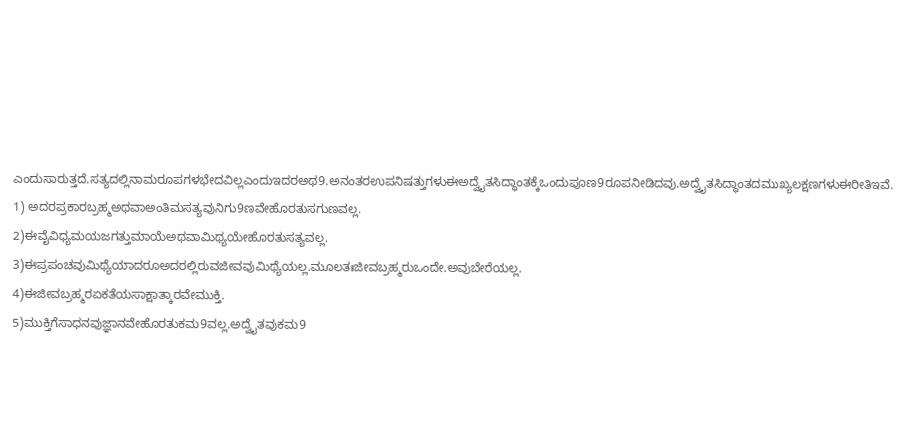ಎಂದುಸಾರುತ್ತದೆ.ಸತ್ಯದಲ್ಲಿನಾಮರೂಪಗಳಭೇದವಿಲ್ಲಎಂದುಇದರಅಥ9.ಅನಂತರಉಪನಿಷತ್ತುಗಳುಈಅದ್ವೈತಸಿದ್ಧಾಂತಕ್ಕೆಒಂದುಪೂಣ9ರೂಪನೀಡಿದವು.ಅದ್ವೈತಸಿದ್ಧಾಂತದಮುಖ್ಯಲಕ್ಷಣಗಳುಈರೀತಿಇವೆ.
1) ಅದರಪ್ರಕಾರಬ್ರಹ್ಮಅಥವಾಅಂತಿಮಸತ್ಯವುನಿಗು9ಣವೇಹೊರತುಸಗುಣವಲ್ಲ.
2)ಈವೈವಿಧ್ಯಮಯಜಗತ್ತುಮಾಯೆಅಥವಾಮಿಥ್ಯಯೇಹೊರತುಸತ್ಯವಲ್ಲ.
3)ಈಪ್ರಪಂಚವುಮಿಥ್ಯೆಯಾದರೂಅದರಲ್ಲಿರುವಜೀವವುಮಿಥ್ಯೆಯಲ್ಲ.ಮೂಲತಃಜೀವಬ್ರಹ್ಮರುಒಂದೇ.ಅವುಬೇರೆಯಲ್ಲ.
4)ಈಜೀವಬ್ರಹ್ಮರಏಕತೆಯಸಾಕ್ಷಾತ್ಕಾರವೇಮುಕ್ತಿ.
5)ಮುಕ್ತಿಗೆಸಾಧನವುಜ್ಞಾನವೇಹೊರತುಕಮ9ವಲ್ಲ.ಅದ್ವೈತವುಕಮ9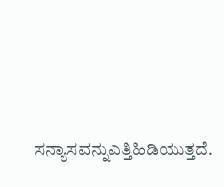ಸನ್ಯಾಸವನ್ನುಎತ್ತಿಹಿಡಿಯುತ್ತದೆ.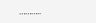………..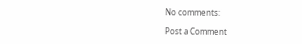No comments:

Post a Comment